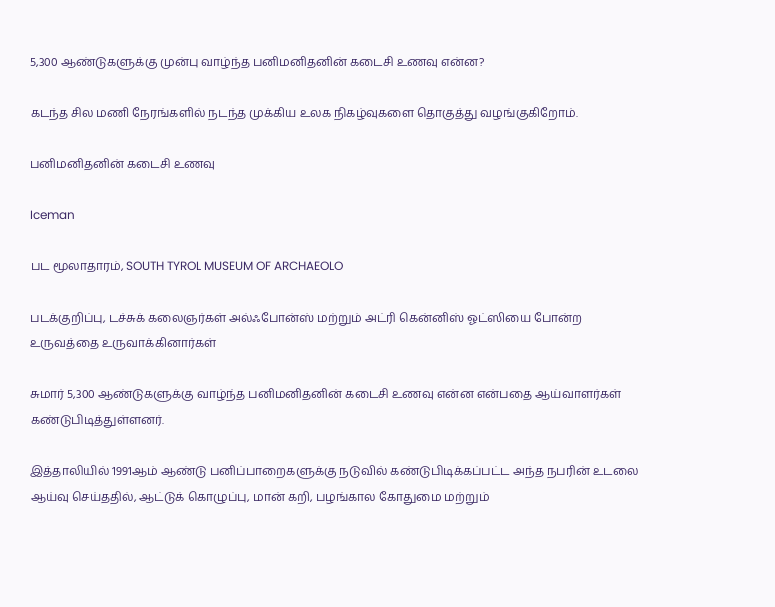5,300 ஆண்டுகளுக்கு முன்பு வாழ்ந்த பனிமனிதனின் கடைசி உணவு என்ன?

கடந்த சில மணி நேரங்களில் நடந்த முக்கிய உலக நிகழ்வுகளை தொகுத்து வழங்குகிறோம்.

பனிமனிதனின் கடைசி உணவு

Iceman

பட மூலாதாரம், SOUTH TYROL MUSEUM OF ARCHAEOLO

படக்குறிப்பு, டச்சுக் கலைஞர்கள் அல்ஃபோன்ஸ் மற்றும் அட்ரி கென்னிஸ் ஓட்ஸியை போன்ற உருவத்தை உருவாக்கினார்கள்

சுமார் 5,300 ஆண்டுகளுக்கு வாழ்ந்த பனிமனிதனின் கடைசி உணவு என்ன என்பதை ஆய்வாளர்கள் கண்டுபிடித்துள்ளனர்.

இத்தாலியில் 1991ஆம் ஆண்டு பனிப்பாறைகளுக்கு நடுவில் கண்டுபிடிக்கப்பட்ட அந்த நபரின் உடலை ஆய்வு செய்ததில், ஆட்டுக் கொழுப்பு, மான் கறி, பழங்கால கோதுமை மற்றும்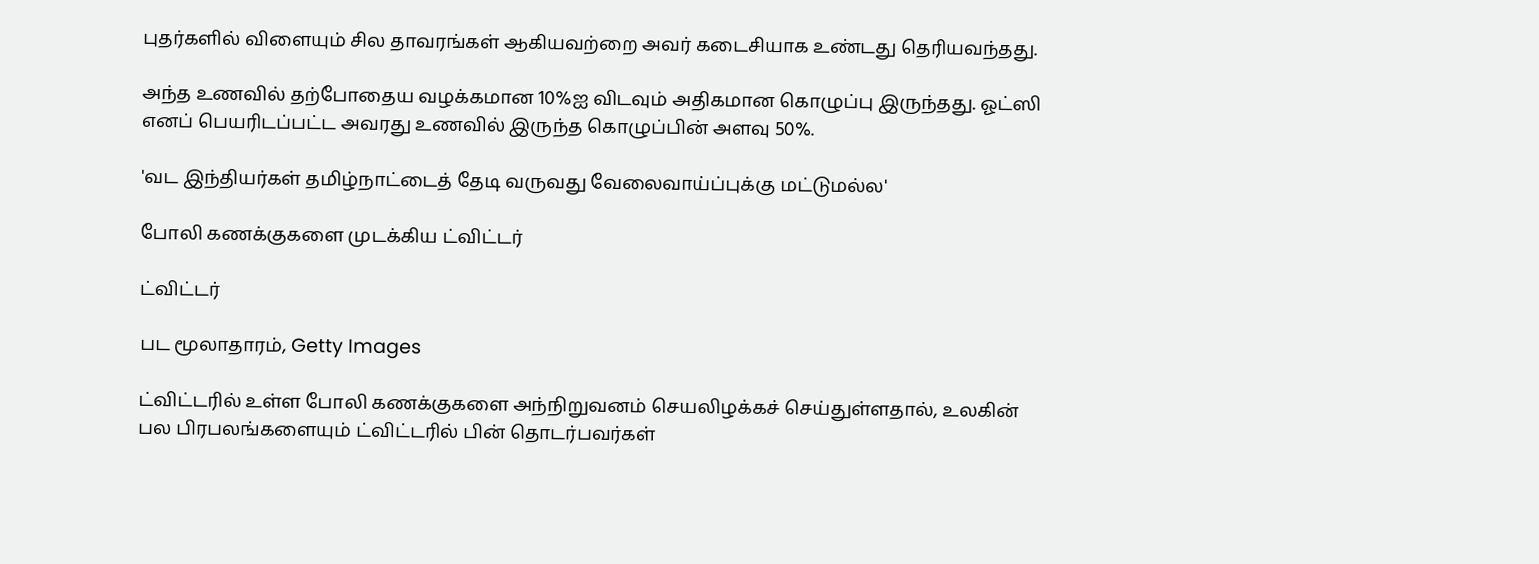புதர்களில் விளையும் சில தாவரங்கள் ஆகியவற்றை அவர் கடைசியாக உண்டது தெரியவந்தது.

அந்த உணவில் தற்போதைய வழக்கமான 10%ஐ விடவும் அதிகமான கொழுப்பு இருந்தது. ஓட்ஸி எனப் பெயரிடப்பட்ட அவரது உணவில் இருந்த கொழுப்பின் அளவு 50%.

'வட இந்தியர்கள் தமிழ்நாட்டைத் தேடி வருவது வேலைவாய்ப்புக்கு மட்டுமல்ல'

போலி கணக்குகளை முடக்கிய ட்விட்டர்

ட்விட்டர்

பட மூலாதாரம், Getty Images

ட்விட்டரில் உள்ள போலி கணக்குகளை அந்நிறுவனம் செயலிழக்கச் செய்துள்ளதால், உலகின் பல பிரபலங்களையும் ட்விட்டரில் பின் தொடர்பவர்கள்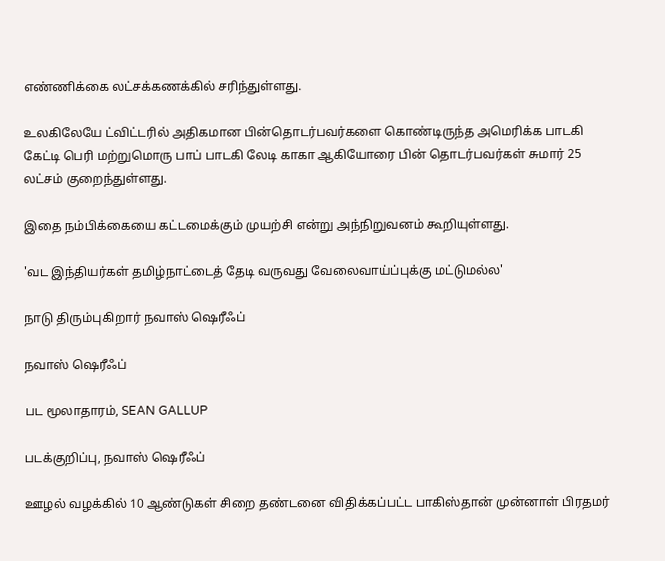எண்ணிக்கை லட்சக்கணக்கில் சரிந்துள்ளது.

உலகிலேயே ட்விட்டரில் அதிகமான பின்தொடர்பவர்களை கொண்டிருந்த அமெரிக்க பாடகி கேட்டி பெரி மற்றுமொரு பாப் பாடகி லேடி காகா ஆகியோரை பின் தொடர்பவர்கள் சுமார் 25 லட்சம் குறைந்துள்ளது.

இதை நம்பிக்கையை கட்டமைக்கும் முயற்சி என்று அந்நிறுவனம் கூறியுள்ளது.

'வட இந்தியர்கள் தமிழ்நாட்டைத் தேடி வருவது வேலைவாய்ப்புக்கு மட்டுமல்ல'

நாடு திரும்புகிறார் நவாஸ் ஷெரீஃப்

நவாஸ் ஷெரீஃப்

பட மூலாதாரம், SEAN GALLUP

படக்குறிப்பு, நவாஸ் ஷெரீஃப்

ஊழல் வழக்கில் 10 ஆண்டுகள் சிறை தண்டனை விதிக்கப்பட்ட பாகிஸ்தான் முன்னாள் பிரதமர்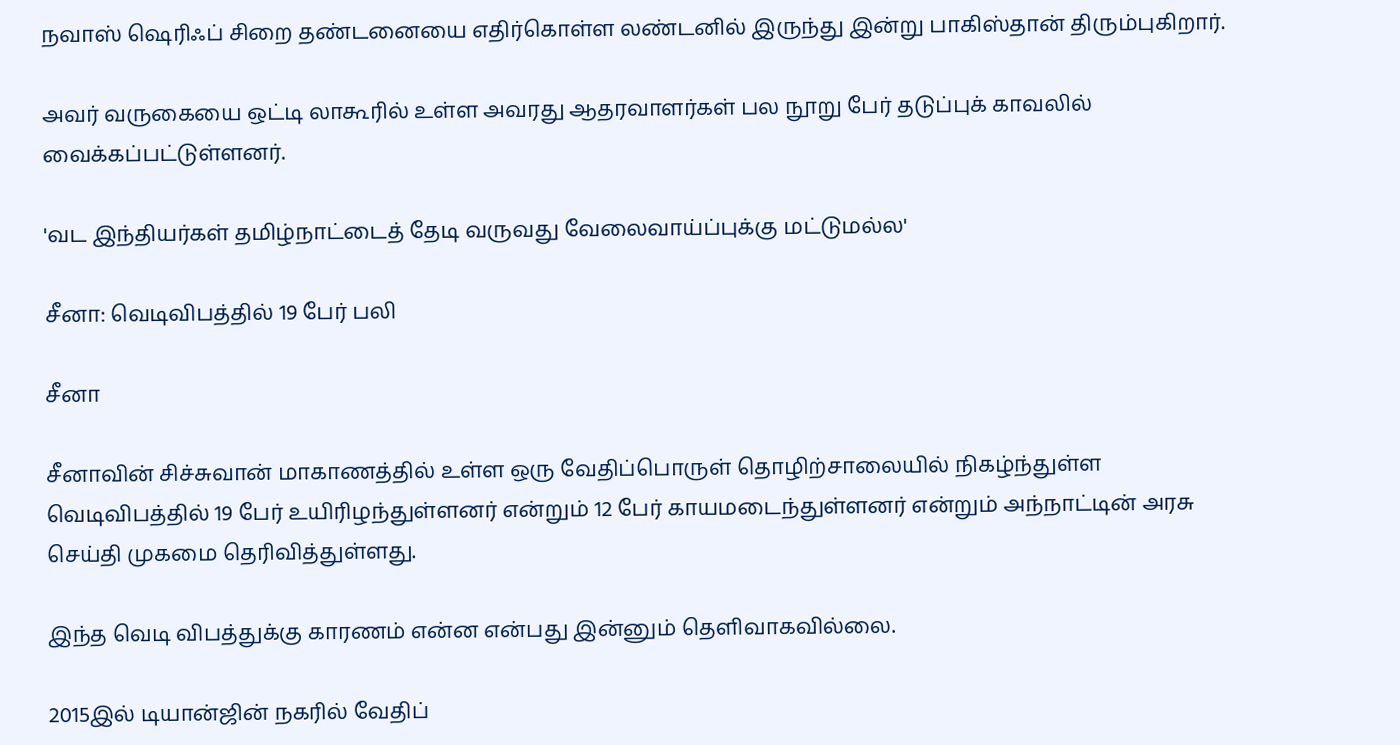நவாஸ் ஷெரிஃப் சிறை தண்டனையை எதிர்கொள்ள லண்டனில் இருந்து இன்று பாகிஸ்தான் திரும்புகிறார்.

அவர் வருகையை ஒட்டி லாகூரில் உள்ள அவரது ஆதரவாளர்கள் பல நூறு பேர் தடுப்புக் காவலில் வைக்கப்பட்டுள்ளனர்.

'வட இந்தியர்கள் தமிழ்நாட்டைத் தேடி வருவது வேலைவாய்ப்புக்கு மட்டுமல்ல'

சீனா: வெடிவிபத்தில் 19 பேர் பலி

சீனா

சீனாவின் சிச்சுவான் மாகாணத்தில் உள்ள ஒரு வேதிப்பொருள் தொழிற்சாலையில் நிகழ்ந்துள்ள வெடிவிபத்தில் 19 பேர் உயிரிழந்துள்ளனர் என்றும் 12 பேர் காயமடைந்துள்ளனர் என்றும் அந்நாட்டின் அரசு செய்தி முகமை தெரிவித்துள்ளது.

இந்த வெடி விபத்துக்கு காரணம் என்ன என்பது இன்னும் தெளிவாகவில்லை.

2015இல் டியான்ஜின் நகரில் வேதிப்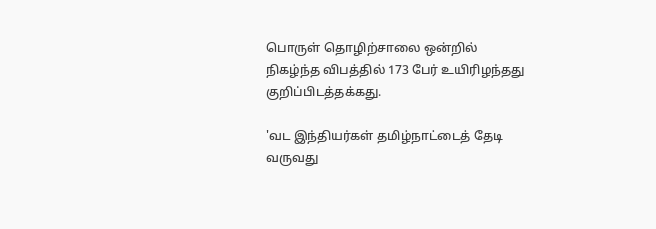பொருள் தொழிற்சாலை ஒன்றில் நிகழ்ந்த விபத்தில் 173 பேர் உயிரிழந்தது குறிப்பிடத்தக்கது.

'வட இந்தியர்கள் தமிழ்நாட்டைத் தேடி வருவது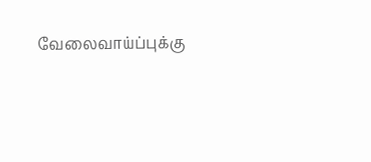வேலைவாய்ப்புக்கு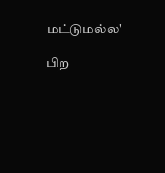மட்டுமல்ல'

பிற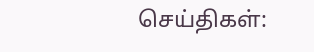செய்திகள்: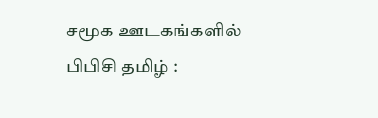சமூக ஊடகங்களில் பிபிசி தமிழ் :